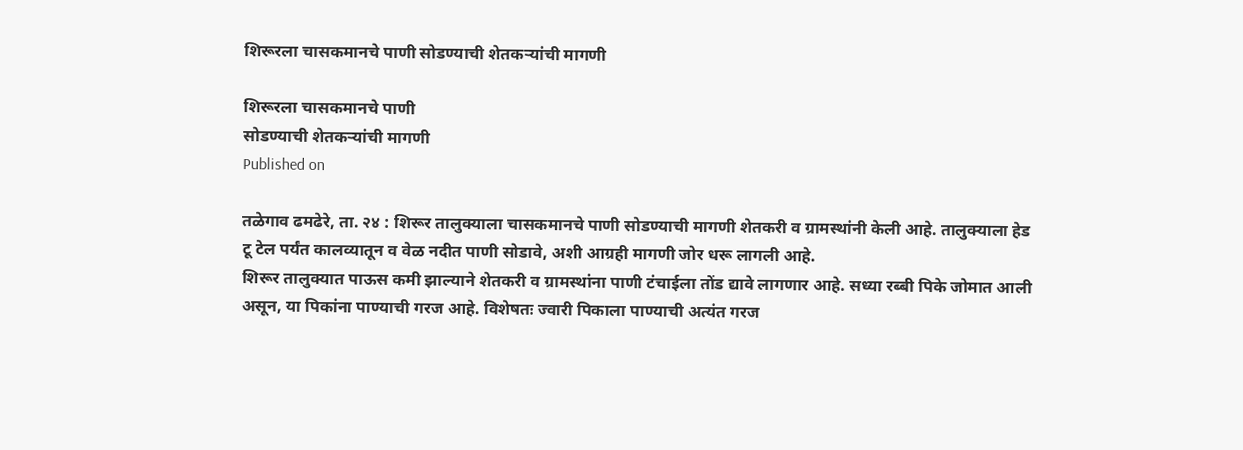शिरूरला चासकमानचे पाणी सोडण्याची शेतकऱ्यांची मागणी

शिरूरला चासकमानचे पाणी
सोडण्याची शेतकऱ्यांची मागणी
Published on

तळेगाव ढमढेरे, ता. २४ : शिरूर तालुक्याला चासकमानचे पाणी सोडण्याची मागणी शेतकरी व ग्रामस्थांनी केली आहे. तालुक्याला हेड टू टेल पर्यंत कालव्यातून व वेळ नदीत पाणी सोडावे, अशी आग्रही मागणी जोर धरू लागली आहे.
शिरूर तालुक्यात पाऊस कमी झाल्याने शेतकरी व ग्रामस्थांना पाणी टंचाईला तोंड द्यावे लागणार आहे. सध्या रब्बी पिके जोमात आली असून, या पिकांना पाण्याची गरज आहे. विशेषतः ज्वारी पिकाला पाण्याची अत्यंत गरज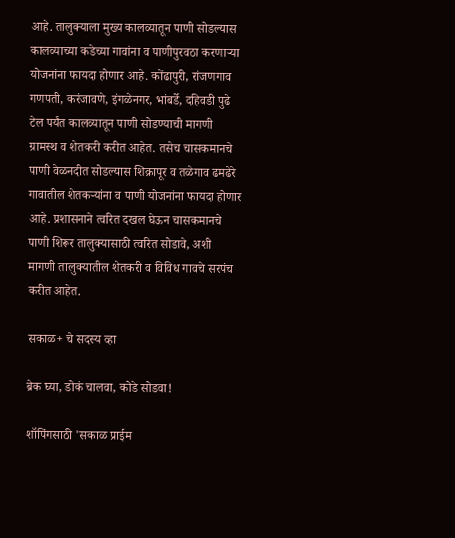आहे. तालुक्याला मुख्य कालव्यातून पाणी सोडल्यास कालव्याच्या कडेच्या गावांना व पाणीपुरवठा करणाऱ्या योजनांना फायदा होणार आहे. कोंढापुरी, रांजणगाव गणपती, करंजावणे, इंगळेनगर, भांबर्डे, दहिवडी पुढे टेल पर्यंत कालव्यातून पाणी सोडण्याची मागणी ग्रामस्थ व शेतकरी करीत आहेत. तसेच चासकमानचे पाणी वेळनदीत सोडल्यास शिक्रापूर व तळेगाव ढमढेरे गावातील शेतकऱ्यांना व पाणी योजनांना फायदा होणार आहे. प्रशासनाने त्वरित दखल घेऊन चासकमानचे पाणी शिरूर तालुक्यासाठी त्वरित सोडावे, अशी मागणी तालुक्यातील शेतकरी व विविध गावचे सरपंच करीत आहेत.

सकाळ+ चे सदस्य व्हा

ब्रेक घ्या, डोकं चालवा, कोडे सोडवा!

शॉपिंगसाठी 'सकाळ प्राईम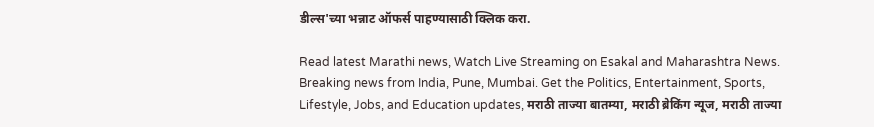डील्स'च्या भन्नाट ऑफर्स पाहण्यासाठी क्लिक करा.

Read latest Marathi news, Watch Live Streaming on Esakal and Maharashtra News. Breaking news from India, Pune, Mumbai. Get the Politics, Entertainment, Sports, Lifestyle, Jobs, and Education updates, मराठी ताज्या बातम्या, मराठी ब्रेकिंग न्यूज, मराठी ताज्या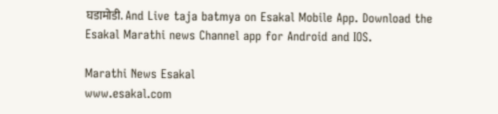घडामोडी. And Live taja batmya on Esakal Mobile App. Download the Esakal Marathi news Channel app for Android and IOS.

Marathi News Esakal
www.esakal.com